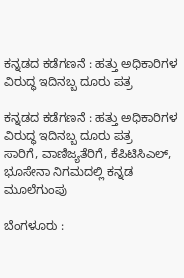ಕನ್ನಡದ ಕಡೆಗಣನೆ : ಹತ್ತು ಅಧಿಕಾರಿಗಳ ವಿರುದ್ಧ ಇದಿನಬ್ಬ ದೂರು ಪತ್ರ

ಕನ್ನಡದ ಕಡೆಗಣನೆ : ಹತ್ತು ಅಧಿಕಾರಿಗಳ ವಿರುದ್ಧ ಇದಿನಬ್ಬ ದೂರು ಪತ್ರ
ಸಾರಿಗೆ, ವಾಣಿಜ್ಯತೆರಿಗೆ, ಕೆಪಿಟಿಸಿಎಲ್‌, ಭೂಸೇನಾ ನಿಗಮದಲ್ಲಿ ಕನ್ನಡ ಮೂಲೆಗುಂಪು

ಬೆಂಗಳೂರು :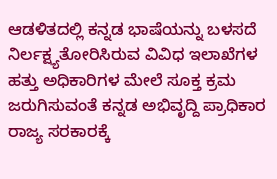ಆಡಳಿತದಲ್ಲಿ ಕನ್ನಡ ಭಾಷೆಯನ್ನು ಬಳಸದೆ ನಿರ್ಲಕ್ಷ್ಯತೋರಿಸಿರುವ ವಿವಿಧ ಇಲಾಖೆಗಳ ಹತ್ತು ಅಧಿಕಾರಿಗಳ ಮೇಲೆ ಸೂಕ್ತ ಕ್ರಮ ಜರುಗಿಸುವಂತೆ ಕನ್ನಡ ಅಭಿವೃದ್ದಿ ಪ್ರಾಧಿಕಾರ ರಾಜ್ಯ ಸರಕಾರಕ್ಕೆ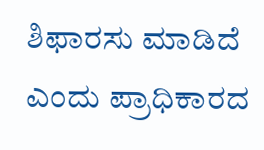ಶಿಫಾರಸು ಮಾಡಿದೆ ಎಂದು ಪ್ರಾಧಿಕಾರದ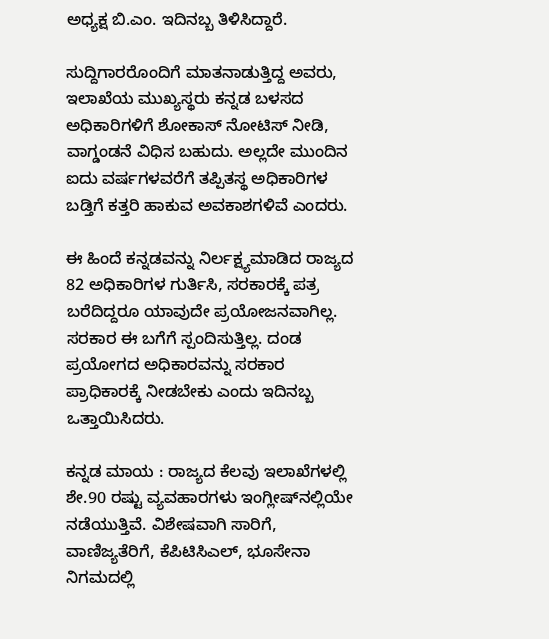ಅಧ್ಯಕ್ಷ ಬಿ.ಎಂ. ಇದಿನಬ್ಬ ತಿಳಿಸಿದ್ದಾರೆ.

ಸುದ್ದಿಗಾರರೊಂದಿಗೆ ಮಾತನಾಡುತ್ತಿದ್ದ ಅವರು, ಇಲಾಖೆಯ ಮುಖ್ಯಸ್ಥರು ಕನ್ನಡ ಬಳಸದ ಅಧಿಕಾರಿಗಳಿಗೆ ಶೋಕಾಸ್‌ ನೋಟಿಸ್‌ ನೀಡಿ, ವಾಗ್ಡಂಡನೆ ವಿಧಿಸ ಬಹುದು. ಅಲ್ಲದೇ ಮುಂದಿನ ಐದು ವರ್ಷಗಳವರೆಗೆ ತಪ್ಪಿತಸ್ಥ ಅಧಿಕಾರಿಗಳ ಬಡ್ತಿಗೆ ಕತ್ತರಿ ಹಾಕುವ ಅವಕಾಶಗಳಿವೆ ಎಂದರು.

ಈ ಹಿಂದೆ ಕನ್ನಡವನ್ನು ನಿರ್ಲಕ್ಷ್ಯಮಾಡಿದ ರಾಜ್ಯದ 82 ಅಧಿಕಾರಿಗಳ ಗುರ್ತಿಸಿ, ಸರಕಾರಕ್ಕೆ ಪತ್ರ ಬರೆದಿದ್ದರೂ ಯಾವುದೇ ಪ್ರಯೋಜನವಾಗಿಲ್ಲ. ಸರಕಾರ ಈ ಬಗೆಗೆ ಸ್ಪಂದಿಸುತ್ತಿಲ್ಲ. ದಂಡ ಪ್ರಯೋಗದ ಅಧಿಕಾರವನ್ನು ಸರಕಾರ ಪ್ರಾಧಿಕಾರಕ್ಕೆ ನೀಡಬೇಕು ಎಂದು ಇದಿನಬ್ಬ ಒತ್ತಾಯಿಸಿದರು.

ಕನ್ನಡ ಮಾಯ : ರಾಜ್ಯದ ಕೆಲವು ಇಲಾಖೆಗಳಲ್ಲಿ ಶೇ.90 ರಷ್ಟು ವ್ಯವಹಾರಗಳು ಇಂಗ್ಲೀಷ್‌ನಲ್ಲಿಯೇ ನಡೆಯುತ್ತಿವೆ. ವಿಶೇಷವಾಗಿ ಸಾರಿಗೆ, ವಾಣಿಜ್ಯತೆರಿಗೆ, ಕೆಪಿಟಿಸಿಎಲ್‌, ಭೂಸೇನಾ ನಿಗಮದಲ್ಲಿ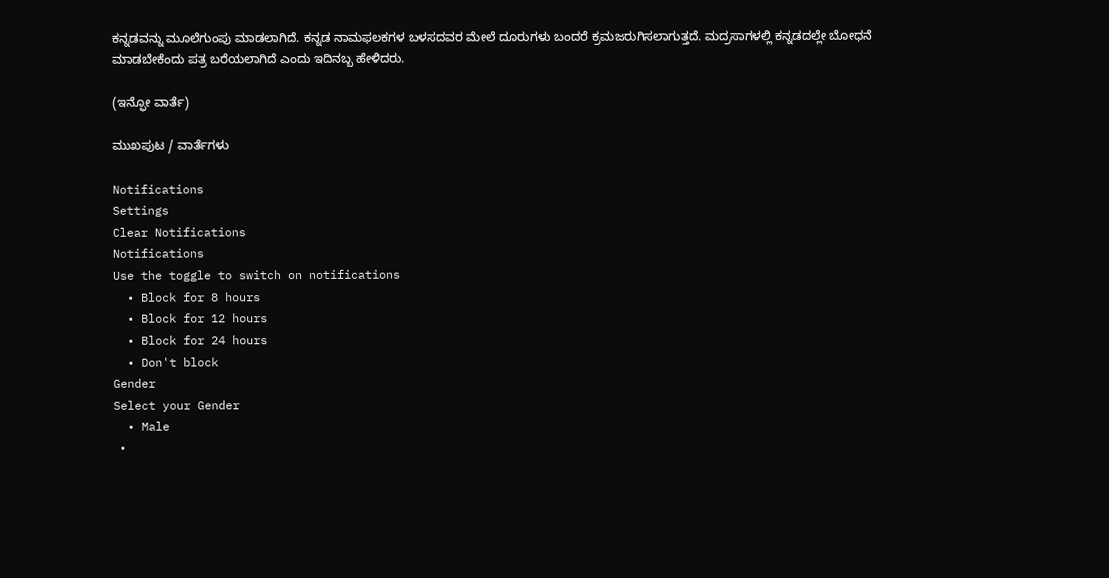ಕನ್ನಡವನ್ನು ಮೂಲೆಗುಂಪು ಮಾಡಲಾಗಿದೆ. ಕನ್ನಡ ನಾಮಫಲಕಗಳ ಬಳಸದವರ ಮೇಲೆ ದೂರುಗಳು ಬಂದರೆ ಕ್ರಮಜರುಗಿಸಲಾಗುತ್ತದೆ. ಮದ್ರಸಾಗಳಲ್ಲಿ ಕನ್ನಡದಲ್ಲೇ ಬೋಧನೆ ಮಾಡಬೇಕೆಂದು ಪತ್ರ ಬರೆಯಲಾಗಿದೆ ಎಂದು ಇದಿನಬ್ಬ ಹೇಳಿದರು.

(ಇನ್ಫೋ ವಾರ್ತೆ)

ಮುಖಪುಟ / ವಾರ್ತೆಗಳು

Notifications
Settings
Clear Notifications
Notifications
Use the toggle to switch on notifications
  • Block for 8 hours
  • Block for 12 hours
  • Block for 24 hours
  • Don't block
Gender
Select your Gender
  • Male
  •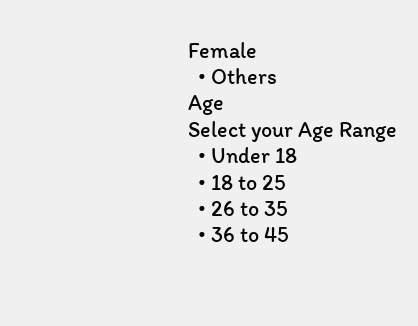Female
  • Others
Age
Select your Age Range
  • Under 18
  • 18 to 25
  • 26 to 35
  • 36 to 45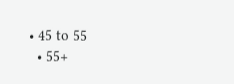• 45 to 55
  • 55+